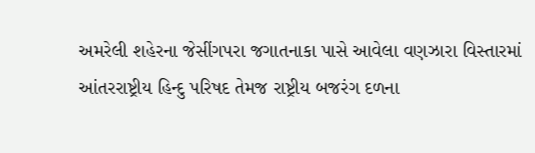અમરેલી શહેરના જેસીંગપરા જગાતનાકા પાસે આવેલા વણઝારા વિસ્તારમાં આંતરરાષ્ટ્રીય હિન્દુ પરિષદ તેમજ રાષ્ટ્રીય બજરંગ દળના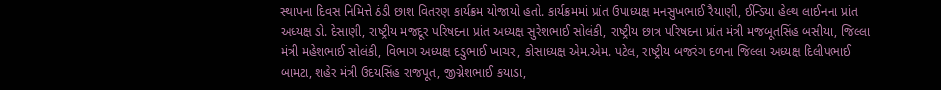સ્થાપના દિવસ નિમિત્તે ઠંડી છાશ વિતરણ કાર્યક્રમ યોજાયો હતો. કાર્યક્રમમાં પ્રાંત ઉપાધ્યક્ષ મનસુખભાઈ રૈયાણી, ઈન્ડિયા હેલ્થ લાઈનના પ્રાંત અધ્યક્ષ ડો. દેસાણી, રાષ્ટ્રીય મજદૂર પરિષદના પ્રાંત અધ્યક્ષ સુરેશભાઈ સોલંકી, રાષ્ટ્રીય છાત્ર પરિષદના પ્રાંત મંત્રી મજબૂતસિંહ બસીયા, જિલ્લા મંત્રી મહેશભાઈ સોલંકી, વિભાગ અધ્યક્ષ દડુભાઈ ખાચર, કોસાધ્યક્ષ એમ.એમ. પટેલ, રાષ્ટ્રીય બજરંગ દળના જિલ્લા અધ્યક્ષ દિલીપભાઈ બામટા, શહેર મંત્રી ઉદયસિંહ રાજપૂત, જીગ્નેશભાઈ કયાડા,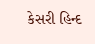કેસરી હિન્દ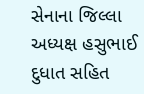સેનાના જિલ્લા અધ્યક્ષ હસુભાઈ દુધાત સહિત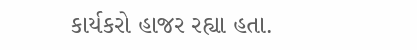કાર્યકરો હાજર રહ્યા હતા.